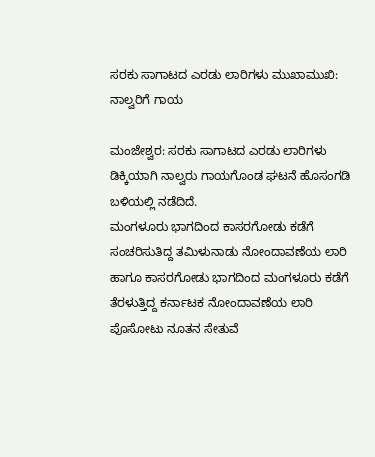ಸರಕು ಸಾಗಾಟದ ಎರಡು ಲಾರಿಗಳು ಮುಖಾಮುಖಿ: ನಾಲ್ವರಿಗೆ ಗಾಯ

ಮಂಜೇಶ್ವರ: ಸರಕು ಸಾಗಾಟದ ಎರಡು ಲಾರಿಗಳು ಡಿಕ್ಕಿಯಾಗಿ ನಾಲ್ವರು ಗಾಯಗೊಂಡ ಘಟನೆ ಹೊಸಂಗಡಿ ಬಳಿಯಲ್ಲಿ ನಡೆದಿದೆ.
ಮಂಗಳೂರು ಭಾಗದಿಂದ ಕಾಸರಗೋಡು ಕಡೆಗೆ ಸಂಚರಿಸುತಿದ್ದ ತಮಿಳುನಾಡು ನೋಂದಾವಣೆಯ ಲಾರಿ ಹಾಗೂ ಕಾಸರಗೋಡು ಭಾಗದಿಂದ ಮಂಗಳೂರು ಕಡೆಗೆ ತೆರಳುತ್ತಿದ್ದ ಕರ್ನಾಟಕ ನೋಂದಾವಣೆಯ ಲಾರಿ ಪೊಸೋಟು ನೂತನ ಸೇತುವೆ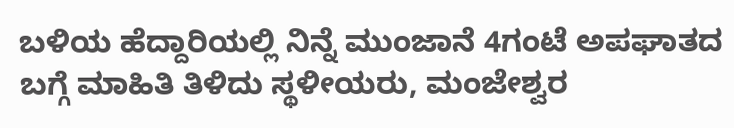ಬಳಿಯ ಹೆದ್ದಾರಿಯಲ್ಲಿ ನಿನ್ನೆ ಮುಂಜಾನೆ 4ಗಂಟೆ ಅಪಘಾತದ ಬಗ್ಗೆ ಮಾಹಿತಿ ತಿಳಿದು ಸ್ಥಳೀಯರು, ಮಂಜೇಶ್ವರ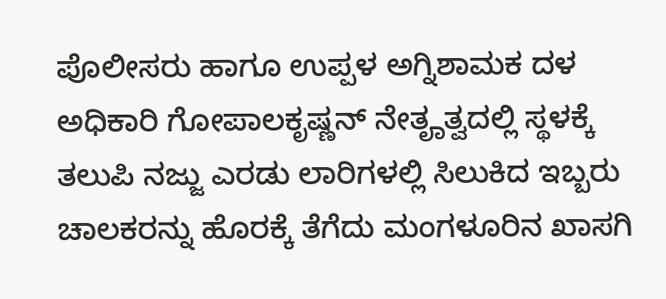ಪೊಲೀಸರು ಹಾಗೂ ಉಪ್ಪಳ ಅಗ್ನಿಶಾಮಕ ದಳ ಅಧಿಕಾರಿ ಗೋಪಾಲಕೃಷ್ಣನ್ ನೇತೄತ್ವದಲ್ಲಿ ಸ್ಥಳಕ್ಕೆ ತಲುಪಿ ನಜ್ಜು ಎರಡು ಲಾರಿಗಳಲ್ಲಿ ಸಿಲುಕಿದ ಇಬ್ಬರು ಚಾಲಕರನ್ನು ಹೊರಕ್ಕೆ ತೆಗೆದು ಮಂಗಳೂರಿನ ಖಾಸಗಿ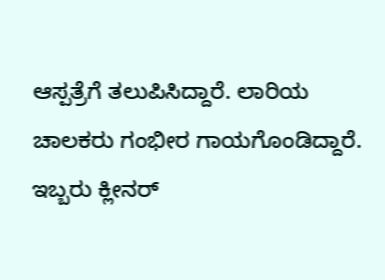ಆಸ್ಪತ್ರೆಗೆ ತಲುಪಿಸಿದ್ದಾರೆ. ಲಾರಿಯ ಚಾಲಕರು ಗಂಭೀರ ಗಾಯಗೊಂಡಿದ್ದಾರೆ. ಇಬ್ಬರು ಕ್ಲೀನರ್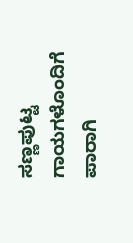ಸಣ್ಣಪುಟ್ಟ ಗಾಯಗಳೊಂದಿಗೆ ಪಾರಾಗಿ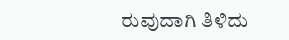ರುವುದಾಗಿ ತಿಳಿದು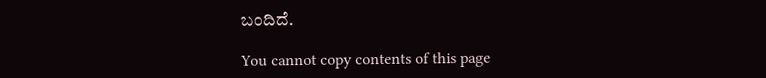ಬಂದಿದೆ.

You cannot copy contents of this page